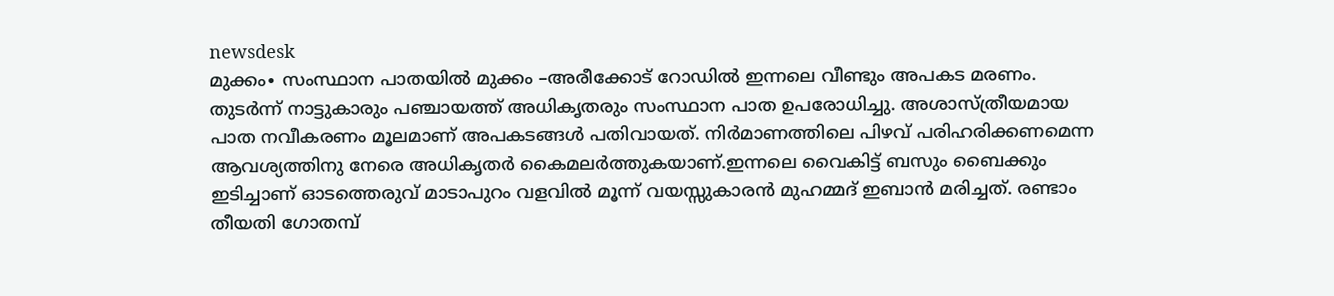newsdesk
മുക്കം∙ സംസ്ഥാന പാതയിൽ മുക്കം –അരീക്കോട് റോഡിൽ ഇന്നലെ വീണ്ടും അപകട മരണം. തുടർന്ന് നാട്ടുകാരും പഞ്ചായത്ത് അധികൃതരും സംസ്ഥാന പാത ഉപരോധിച്ചു. അശാസ്ത്രീയമായ പാത നവീകരണം മൂലമാണ് അപകടങ്ങൾ പതിവായത്. നിർമാണത്തിലെ പിഴവ് പരിഹരിക്കണമെന്ന ആവശ്യത്തിനു നേരെ അധികൃതർ കൈമലർത്തുകയാണ്.ഇന്നലെ വൈകിട്ട് ബസും ബൈക്കും ഇടിച്ചാണ് ഓടത്തെരുവ് മാടാപുറം വളവിൽ മൂന്ന് വയസ്സുകാരൻ മുഹമ്മദ് ഇബാൻ മരിച്ചത്. രണ്ടാം തീയതി ഗോതമ്പ്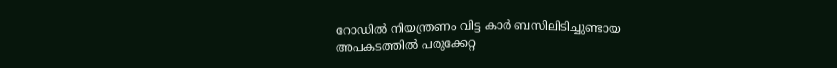റോഡിൽ നിയന്ത്രണം വിട്ട കാർ ബസിലിടിച്ചുണ്ടായ അപകടത്തിൽ പരുക്കേറ്റ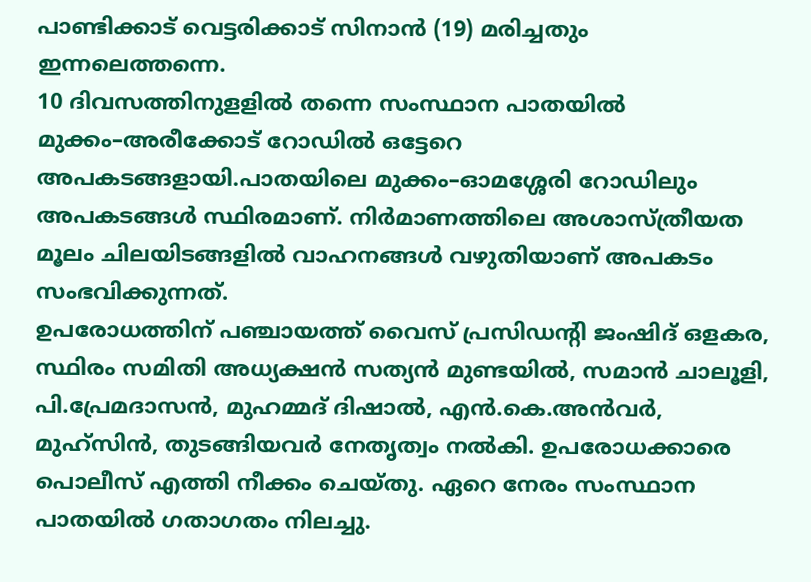പാണ്ടിക്കാട് വെട്ടരിക്കാട് സിനാൻ (19) മരിച്ചതും ഇന്നലെത്തന്നെ.
10 ദിവസത്തിനുളളിൽ തന്നെ സംസ്ഥാന പാതയിൽ മുക്കം–അരീക്കോട് റോഡിൽ ഒട്ടേറെ അപകടങ്ങളായി.പാതയിലെ മുക്കം–ഓമശ്ശേരി റോഡിലും അപകടങ്ങൾ സ്ഥിരമാണ്. നിർമാണത്തിലെ അശാസ്ത്രീയത മൂലം ചിലയിടങ്ങളിൽ വാഹനങ്ങൾ വഴുതിയാണ് അപകടം സംഭവിക്കുന്നത്.
ഉപരോധത്തിന് പഞ്ചായത്ത് വൈസ് പ്രസിഡന്റി ജംഷിദ് ഒളകര, സ്ഥിരം സമിതി അധ്യക്ഷൻ സത്യൻ മുണ്ടയിൽ, സമാൻ ചാലൂളി, പി.പ്രേമദാസൻ, മുഹമ്മദ് ദിഷാൽ, എൻ.കെ.അൻവർ, മുഹ്സിൻ, തുടങ്ങിയവർ നേതൃത്വം നൽകി. ഉപരോധക്കാരെ പൊലീസ് എത്തി നീക്കം ചെയ്തു. ഏറെ നേരം സംസ്ഥാന പാതയിൽ ഗതാഗതം നിലച്ചു.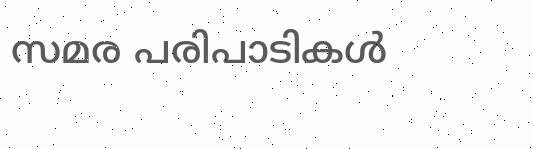സമര പരിപാടികൾ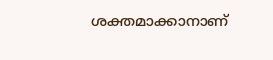ശക്തമാക്കാനാണ്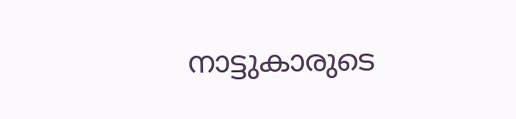നാട്ടുകാരുടെ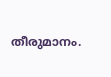തീരുമാനം.